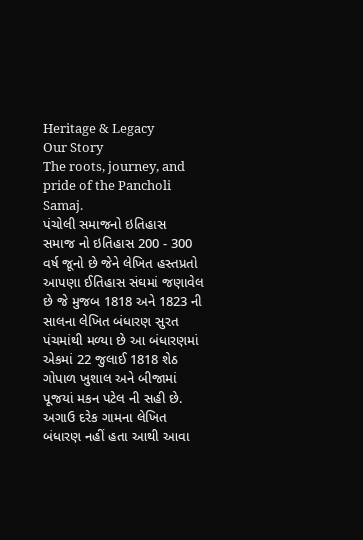Heritage & Legacy
Our Story
The roots, journey, and pride of the Pancholi Samaj.
પંચોલી સમાજનો ઇતિહાસ
સમાજ નો ઇતિહાસ 200 - 300 વર્ષ જૂનો છે જેને લેખિત હસ્તપ્રતો આપણા ઈતિહાસ સંઘમાં જણાવેલ છે જે મુજબ 1818 અને 1823 ની સાલના લેખિત બંધારણ સુરત પંચમાંથી મળ્યા છે આ બંધારણમાં એકમાં 22 જુલાઈ 1818 શેઠ ગોપાળ ખુશાલ અને બીજામાં પૂજયાં મકન પટેલ ની સહી છે.
અગાઉ દરેક ગામના લેખિત બંધારણ નહીં હતા આથી આવા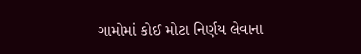ગામોમાં કોઈ મોટા નિર્ણય લેવાના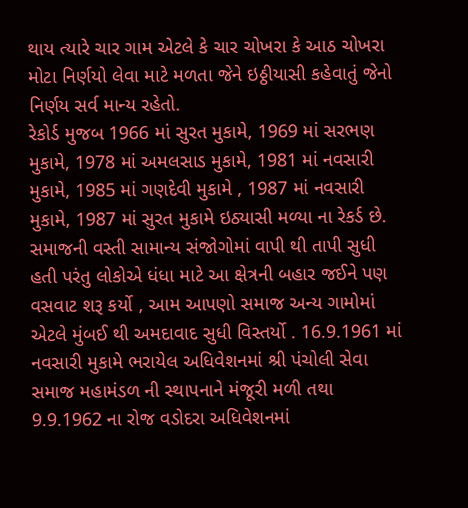થાય ત્યારે ચાર ગામ એટલે કે ચાર ચોખરા કે આઠ ચોખરા મોટા નિર્ણયો લેવા માટે મળતા જેને ઇઠ્ઠીયાસી કહેવાતું જેનો નિર્ણય સર્વ માન્ય રહેતો.
રેકોર્ડ મુજબ 1966 માં સુરત મુકામે, 1969 માં સરભણ મુકામે, 1978 માં અમલસાડ મુકામે, 1981 માં નવસારી મુકામે, 1985 માં ગણદેવી મુકામે , 1987 માં નવસારી મુકામે, 1987 માં સુરત મુકામે ઇઠ્યાસી મળ્યા ના રેકર્ડ છે.
સમાજની વસ્તી સામાન્ય સંજોગોમાં વાપી થી તાપી સુધી હતી પરંતુ લોકોએ ધંધા માટે આ ક્ષેત્રની બહાર જઈને પણ વસવાટ શરૂ કર્યો , આમ આપણો સમાજ અન્ય ગામોમાં એટલે મુંબઈ થી અમદાવાદ સુધી વિસ્તર્યો . 16.9.1961 માં નવસારી મુકામે ભરાયેલ અધિવેશનમાં શ્રી પંચોલી સેવા સમાજ મહામંડળ ની સ્થાપનાને મંજૂરી મળી તથા 9.9.1962 ના રોજ વડોદરા અધિવેશનમાં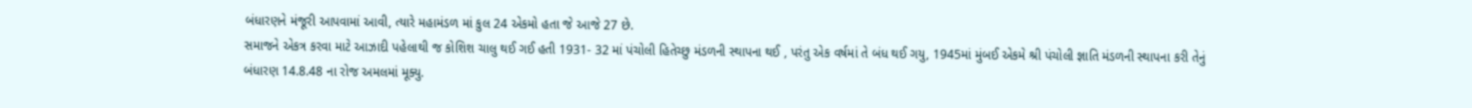બંધારણને મંજૂરી આપવામાં આવી, ત્યારે મહામંડળ માં કુલ 24 એકમો હતા જે આજે 27 છે.
સમાજને એકત્ર કરવા માટે આઝાદી પહેલાથી જ કોશિશ ચાલુ થઈ ગઈ હતી 1931- 32 માં પંચોલી હિતેચ્છુ મંડળની સ્થાપના થઈ , પરંતુ એક વર્ષમાં તે બંધ થઈ ગયુ, 1945માં મુંબઈ એકમે શ્રી પંચોલી જ્ઞાતિ મંડળની સ્થાપના કરી તેનું બંધારણ 14.8.48 ના રોજ અમલમાં મૂક્યુ.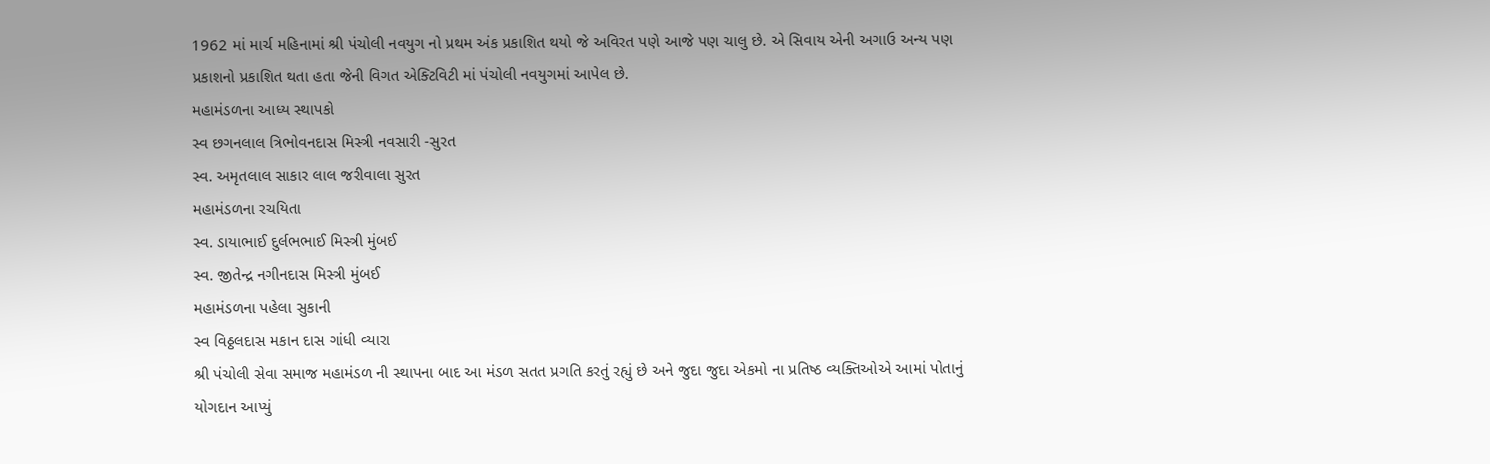1962 માં માર્ચ મહિનામાં શ્રી પંચોલી નવયુગ નો પ્રથમ અંક પ્રકાશિત થયો જે અવિરત પણે આજે પણ ચાલુ છે. એ સિવાય એની અગાઉ અન્ય પણ પ્રકાશનો પ્રકાશિત થતા હતા જેની વિગત એક્ટિવિટી માં પંચોલી નવયુગમાં આપેલ છે.
મહામંડળના આધ્ય સ્થાપકો
સ્વ છગનલાલ ત્રિભોવનદાસ મિસ્ત્રી નવસારી -સુરત
સ્વ. અમૃતલાલ સાકાર લાલ જરીવાલા સુરત
મહામંડળના રચયિતા
સ્વ. ડાયાભાઈ દુર્લભભાઈ મિસ્ત્રી મુંબઈ
સ્વ. જીતેન્દ્ર નગીનદાસ મિસ્ત્રી મુંબઈ
મહામંડળના પહેલા સુકાની
સ્વ વિઠ્ઠલદાસ મકાન દાસ ગાંધી વ્યારા
શ્રી પંચોલી સેવા સમાજ મહામંડળ ની સ્થાપના બાદ આ મંડળ સતત પ્રગતિ કરતું રહ્યું છે અને જુદા જુદા એકમો ના પ્રતિષ્ઠ વ્યક્તિઓએ આમાં પોતાનું યોગદાન આપ્યું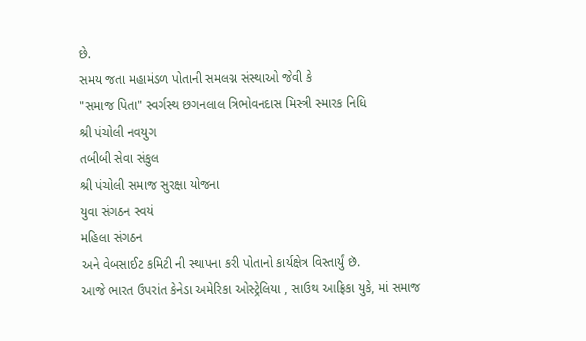છે.
સમય જતા મહામંડળ પોતાની સમલગ્ન સંસ્થાઓ જેવી કે
"સમાજ પિતા" સ્વર્ગસ્થ છગનલાલ ત્રિભોવનદાસ મિસ્ત્રી સ્મારક નિધિ
શ્રી પંચોલી નવયુગ
તબીબી સેવા સંકુલ
શ્રી પંચોલી સમાજ સુરક્ષા યોજના
યુવા સંગઠન સ્વયં
મહિલા સંગઠન
અને વેબસાઈટ કમિટી ની સ્થાપના કરી પોતાનો કાર્યક્ષેત્ર વિસ્તાર્યું છૅ.
આજે ભારત ઉપરાંત કેનેડા અમેરિકા ઓસ્ટ્રેલિયા , સાઉથ આફ્રિકા યુકે, માં સમાજ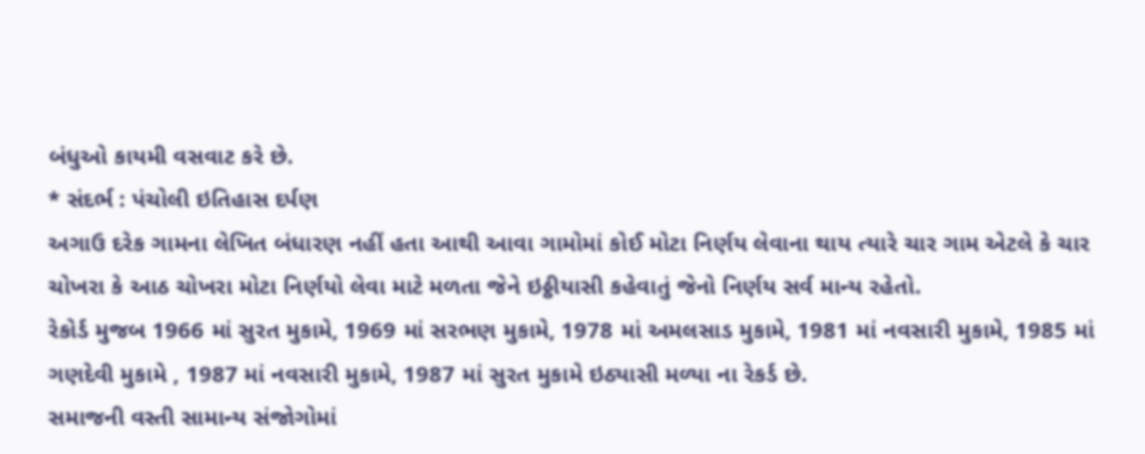બંધુઓ કાયમી વસવાટ કરે છે.
* સંદર્ભ : પંચોલી ઇતિહાસ દર્પણ
અગાઉ દરેક ગામના લેખિત બંધારણ નહીં હતા આથી આવા ગામોમાં કોઈ મોટા નિર્ણય લેવાના થાય ત્યારે ચાર ગામ એટલે કે ચાર ચોખરા કે આઠ ચોખરા મોટા નિર્ણયો લેવા માટે મળતા જેને ઇઠ્ઠીયાસી કહેવાતું જેનો નિર્ણય સર્વ માન્ય રહેતો.
રેકોર્ડ મુજબ 1966 માં સુરત મુકામે, 1969 માં સરભણ મુકામે, 1978 માં અમલસાડ મુકામે, 1981 માં નવસારી મુકામે, 1985 માં ગણદેવી મુકામે , 1987 માં નવસારી મુકામે, 1987 માં સુરત મુકામે ઇઠ્યાસી મળ્યા ના રેકર્ડ છે.
સમાજની વસ્તી સામાન્ય સંજોગોમાં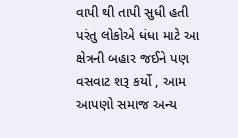વાપી થી તાપી સુધી હતી પરંતુ લોકોએ ધંધા માટે આ ક્ષેત્રની બહાર જઈને પણ વસવાટ શરૂ કર્યો , આમ આપણો સમાજ અન્ય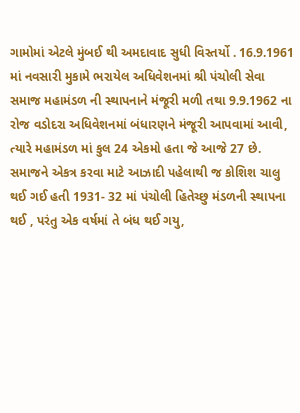ગામોમાં એટલે મુંબઈ થી અમદાવાદ સુધી વિસ્તર્યો . 16.9.1961 માં નવસારી મુકામે ભરાયેલ અધિવેશનમાં શ્રી પંચોલી સેવા સમાજ મહામંડળ ની સ્થાપનાને મંજૂરી મળી તથા 9.9.1962 ના રોજ વડોદરા અધિવેશનમાં બંધારણને મંજૂરી આપવામાં આવી, ત્યારે મહામંડળ માં કુલ 24 એકમો હતા જે આજે 27 છે.
સમાજને એકત્ર કરવા માટે આઝાદી પહેલાથી જ કોશિશ ચાલુ થઈ ગઈ હતી 1931- 32 માં પંચોલી હિતેચ્છુ મંડળની સ્થાપના થઈ , પરંતુ એક વર્ષમાં તે બંધ થઈ ગયુ,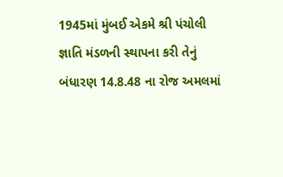1945માં મુંબઈ એકમે શ્રી પંચોલી જ્ઞાતિ મંડળની સ્થાપના કરી તેનું બંધારણ 14.8.48 ના રોજ અમલમાં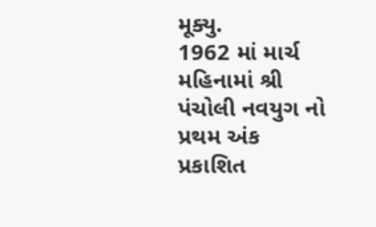મૂક્યુ.
1962 માં માર્ચ મહિનામાં શ્રી પંચોલી નવયુગ નો પ્રથમ અંક પ્રકાશિત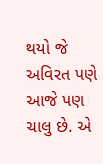થયો જે અવિરત પણે આજે પણ ચાલુ છે. એ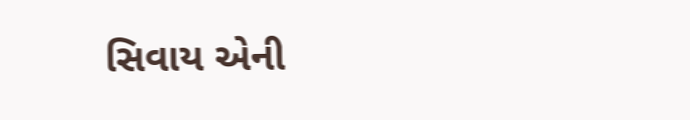સિવાય એની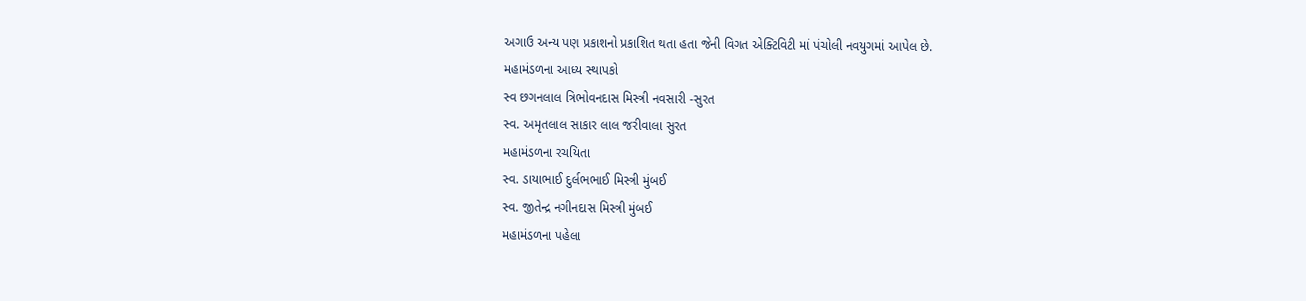અગાઉ અન્ય પણ પ્રકાશનો પ્રકાશિત થતા હતા જેની વિગત એક્ટિવિટી માં પંચોલી નવયુગમાં આપેલ છે.
મહામંડળના આધ્ય સ્થાપકો
સ્વ છગનલાલ ત્રિભોવનદાસ મિસ્ત્રી નવસારી -સુરત
સ્વ. અમૃતલાલ સાકાર લાલ જરીવાલા સુરત
મહામંડળના રચયિતા
સ્વ. ડાયાભાઈ દુર્લભભાઈ મિસ્ત્રી મુંબઈ
સ્વ. જીતેન્દ્ર નગીનદાસ મિસ્ત્રી મુંબઈ
મહામંડળના પહેલા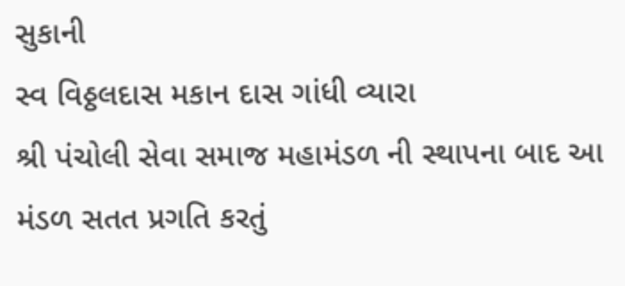સુકાની
સ્વ વિઠ્ઠલદાસ મકાન દાસ ગાંધી વ્યારા
શ્રી પંચોલી સેવા સમાજ મહામંડળ ની સ્થાપના બાદ આ મંડળ સતત પ્રગતિ કરતું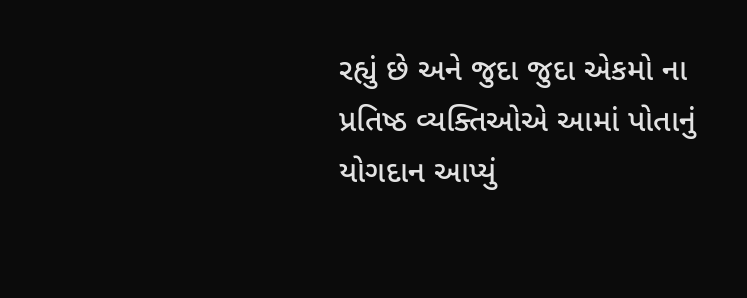રહ્યું છે અને જુદા જુદા એકમો ના પ્રતિષ્ઠ વ્યક્તિઓએ આમાં પોતાનું યોગદાન આપ્યું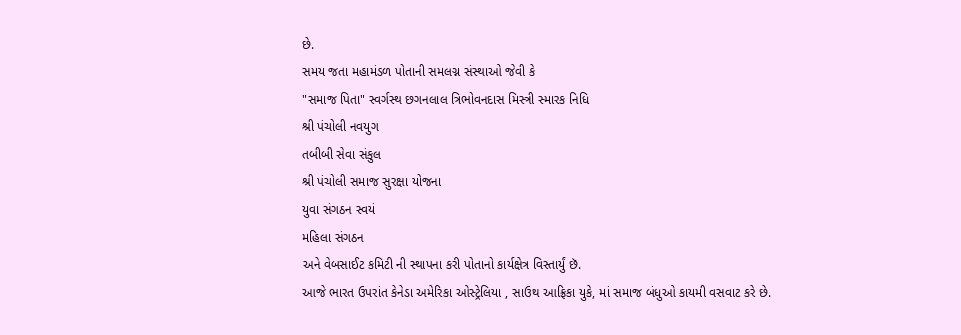છે.
સમય જતા મહામંડળ પોતાની સમલગ્ન સંસ્થાઓ જેવી કે
"સમાજ પિતા" સ્વર્ગસ્થ છગનલાલ ત્રિભોવનદાસ મિસ્ત્રી સ્મારક નિધિ
શ્રી પંચોલી નવયુગ
તબીબી સેવા સંકુલ
શ્રી પંચોલી સમાજ સુરક્ષા યોજના
યુવા સંગઠન સ્વયં
મહિલા સંગઠન
અને વેબસાઈટ કમિટી ની સ્થાપના કરી પોતાનો કાર્યક્ષેત્ર વિસ્તાર્યું છૅ.
આજે ભારત ઉપરાંત કેનેડા અમેરિકા ઓસ્ટ્રેલિયા , સાઉથ આફ્રિકા યુકે, માં સમાજ બંધુઓ કાયમી વસવાટ કરે છે.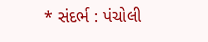* સંદર્ભ : પંચોલી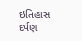ઇતિહાસ દર્પણ